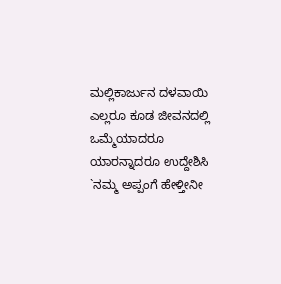ಮಲ್ಲಿಕಾರ್ಜುನ ದಳವಾಯಿ
ಎಲ್ಲರೂ ಕೂಡ ಜೀವನದಲ್ಲಿ ಒಮ್ಮೆಯಾದರೂ ಯಾರನ್ನಾದರೂ ಉದ್ದೇಶಿಸಿ `ನಮ್ಮ ಅಪ್ಪಂಗೆ ಹೇಳ್ತೀನೀ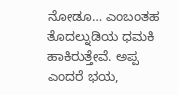ನೋಡೂ… ಎಂಬಂತಹ ತೊದಲ್ನುಡಿಯ ಧಮಕಿ ಹಾಕಿರುತ್ತೇವೆ. ಅಪ್ಪ ಎಂದರೆ ಭಯ,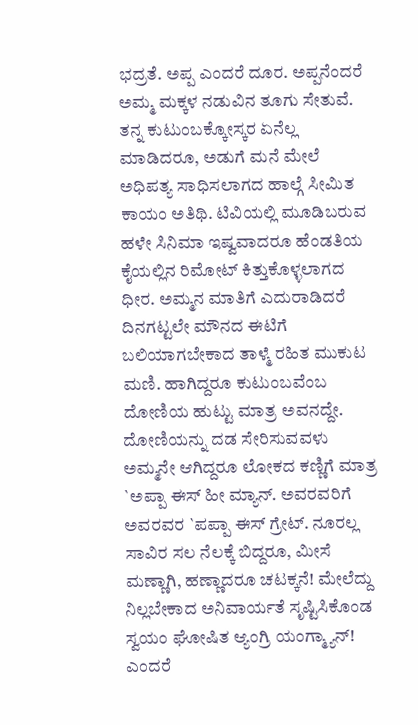ಭದ್ರತೆ. ಅಪ್ಪ ಎಂದರೆ ದೂರ. ಅಪ್ಪನೆಂದರೆ ಅಮ್ಮ ಮಕ್ಕಳ ನಡುವಿನ ತೂಗು ಸೇತುವೆ. ತನ್ನ ಕುಟುಂಬಕ್ಕೋಸ್ಕರ ಏನೆಲ್ಲ ಮಾಡಿದರೂ, ಅಡುಗೆ ಮನೆ ಮೇಲೆ ಅಧಿಪತ್ಯ ಸಾಧಿಸಲಾಗದ ಹಾಲ್ಗೆ ಸೀಮಿತ ಕಾಯಂ ಅತಿಥಿ. ಟಿವಿಯಲ್ಲಿ ಮೂಡಿಬರುವ ಹಳೇ ಸಿನಿಮಾ ಇಷ್ವವಾದರೂ ಹೆಂಡತಿಯ ಕೈಯಲ್ಲಿನ ರಿಮೋಟ್ ಕಿತ್ತುಕೊಳ್ಳಲಾಗದ ಧೀರ. ಅಮ್ಮನ ಮಾತಿಗೆ ಎದುರಾಡಿದರೆ ದಿನಗಟ್ಟಲೇ ಮೌನದ ಈಟಿಗೆ ಬಲಿಯಾಗಬೇಕಾದ ತಾಳ್ಮೆ ರಹಿತ ಮುಕುಟ ಮಣಿ. ಹಾಗಿದ್ದರೂ ಕುಟುಂಬವೆಂಬ ದೋಣಿಯ ಹುಟ್ಟು ಮಾತ್ರ ಅವನದ್ದೇ. ದೋಣಿಯನ್ನು ದಡ ಸೇರಿಸುವವಳು ಅಮ್ಮನೇ ಆಗಿದ್ದರೂ ಲೋಕದ ಕಣ್ಣಿಗೆ ಮಾತ್ರ `ಅಪ್ಪಾ ಈಸ್ ಹೀ ಮ್ಯಾನ್. ಅವರವರಿಗೆ ಅವರವರ `ಪಪ್ಪಾ ಈಸ್ ಗ್ರೇಟ್. ನೂರಲ್ಲ ಸಾವಿರ ಸಲ ನೆಲಕ್ಕೆ ಬಿದ್ದರೂ, ಮೀಸೆ ಮಣ್ಣಾಗಿ, ಹಣ್ಣಾದರೂ ಚಟಕ್ಕನೆ! ಮೇಲೆದ್ದು ನಿಲ್ಲಬೇಕಾದ ಅನಿವಾರ್ಯತೆ ಸೃಷ್ಟಿಸಿಕೊಂಡ ಸ್ವಯಂ ಘೋಷಿತ ಆ್ಯಂಗ್ರಿ ಯಂಗ್ಮ್ಯಾನ್! ಎಂದರೆ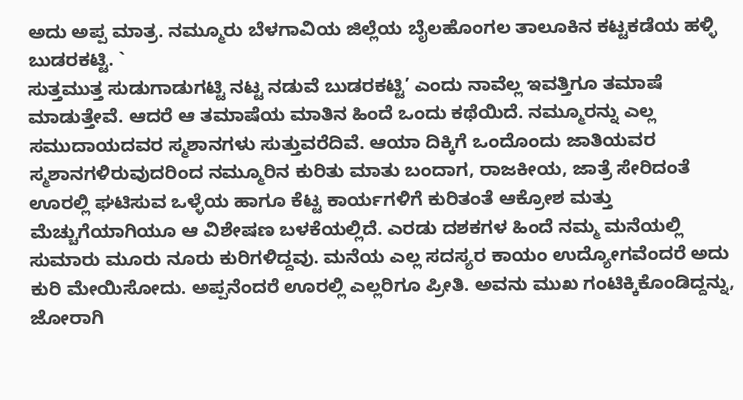ಅದು ಅಪ್ಪ ಮಾತ್ರ. ನಮ್ಮೂರು ಬೆಳಗಾವಿಯ ಜಿಲ್ಲೆಯ ಬೈಲಹೊಂಗಲ ತಾಲೂಕಿನ ಕಟ್ಟಕಡೆಯ ಹಳ್ಳಿ ಬುಡರಕಟ್ಟಿ. `
ಸುತ್ತಮುತ್ತ ಸುಡುಗಾಡುಗಟ್ಟಿ ನಟ್ಟ ನಡುವೆ ಬುಡರಕಟ್ಟಿ’ ಎಂದು ನಾವೆಲ್ಲ ಇವತ್ತಿಗೂ ತಮಾಷೆ ಮಾಡುತ್ತೇವೆ. ಆದರೆ ಆ ತಮಾಷೆಯ ಮಾತಿನ ಹಿಂದೆ ಒಂದು ಕಥೆಯಿದೆ. ನಮ್ಮೂರನ್ನು ಎಲ್ಲ ಸಮುದಾಯದವರ ಸ್ಮಶಾನಗಳು ಸುತ್ತುವರೆದಿವೆ. ಆಯಾ ದಿಕ್ಕಿಗೆ ಒಂದೊಂದು ಜಾತಿಯವರ ಸ್ಮಶಾನಗಳಿರುವುದರಿಂದ ನಮ್ಮೂರಿನ ಕುರಿತು ಮಾತು ಬಂದಾಗ, ರಾಜಕೀಯ, ಜಾತ್ರೆ ಸೇರಿದಂತೆ ಊರಲ್ಲಿ ಘಟಿಸುವ ಒಳ್ಳೆಯ ಹಾಗೂ ಕೆಟ್ಟ ಕಾರ್ಯಗಳಿಗೆ ಕುರಿತಂತೆ ಆಕ್ರೋಶ ಮತ್ತು ಮೆಚ್ಚುಗೆಯಾಗಿಯೂ ಆ ವಿಶೇಷಣ ಬಳಕೆಯಲ್ಲಿದೆ. ಎರಡು ದಶಕಗಳ ಹಿಂದೆ ನಮ್ಮ ಮನೆಯಲ್ಲಿ ಸುಮಾರು ಮೂರು ನೂರು ಕುರಿಗಳಿದ್ದವು. ಮನೆಯ ಎಲ್ಲ ಸದಸ್ಯರ ಕಾಯಂ ಉದ್ಯೋಗವೆಂದರೆ ಅದು ಕುರಿ ಮೇಯಿಸೋದು. ಅಪ್ಪನೆಂದರೆ ಊರಲ್ಲಿ ಎಲ್ಲರಿಗೂ ಪ್ರೀತಿ. ಅವನು ಮುಖ ಗಂಟಿಕ್ಕಿಕೊಂಡಿದ್ದನ್ನು, ಜೋರಾಗಿ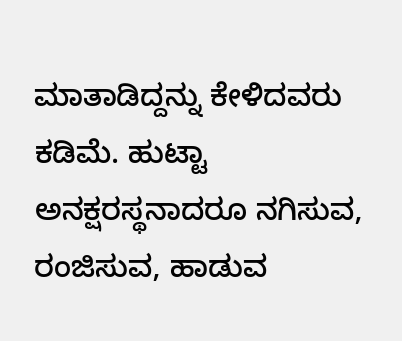ಮಾತಾಡಿದ್ದನ್ನು ಕೇಳಿದವರು ಕಡಿಮೆ. ಹುಟ್ಟಾ ಅನಕ್ಷರಸ್ಥನಾದರೂ ನಗಿಸುವ, ರಂಜಿಸುವ, ಹಾಡುವ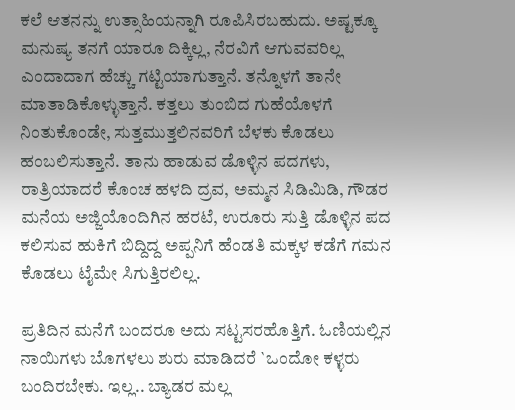ಕಲೆ ಆತನನ್ನು ಉತ್ಸಾಹಿಯನ್ನಾಗಿ ರೂಪಿಸಿರಬಹುದು. ಅಷ್ಟಕ್ಕೂ ಮನುಷ್ಯ ತನಗೆ ಯಾರೂ ದಿಕ್ಕಿಲ್ಲ, ನೆರವಿಗೆ ಆಗುವವರಿಲ್ಲ ಎಂದಾದಾಗ ಹೆಚ್ಚು ಗಟ್ಟಿಯಾಗುತ್ತಾನೆ. ತನ್ನೊಳಗೆ ತಾನೇ ಮಾತಾಡಿಕೊಳ್ಳುತ್ತಾನೆ. ಕತ್ತಲು ತುಂಬಿದ ಗುಹೆಯೊಳಗೆ ನಿಂತುಕೊಂಡೇ, ಸುತ್ತಮುತ್ತಲಿನವರಿಗೆ ಬೆಳಕು ಕೊಡಲು ಹಂಬಲಿಸುತ್ತಾನೆ. ತಾನು ಹಾಡುವ ಡೊಳ್ಳಿನ ಪದಗಳು, ರಾತ್ರಿಯಾದರೆ ಕೊಂಚ ಹಳದಿ ದ್ರವ, ಅಮ್ಮನ ಸಿಡಿಮಿಡಿ, ಗೌಡರ ಮನೆಯ ಅಜ್ಜಿಯೊಂದಿಗಿನ ಹರಟೆ, ಉರೂರು ಸುತ್ತಿ ಡೊಳ್ಳಿನ ಪದ ಕಲಿಸುವ ಹುಕಿಗೆ ಬಿದ್ದಿದ್ದ ಅಪ್ಪನಿಗೆ ಹೆಂಡತಿ ಮಕ್ಕಳ ಕಡೆಗೆ ಗಮನ ಕೊಡಲು ಟೈಮೇ ಸಿಗುತ್ತಿರಲಿಲ್ಲ.

ಪ್ರತಿದಿನ ಮನೆಗೆ ಬಂದರೂ ಅದು ಸಟ್ಟಸರಹೊತ್ತಿಗೆ. ಓಣಿಯಲ್ಲಿನ ನಾಯಿಗಳು ಬೊಗಳಲು ಶುರು ಮಾಡಿದರೆ `ಒಂದೋ ಕಳ್ಳರು ಬಂದಿರಬೇಕು. ಇಲ್ಲ.. ಬ್ಯಾಡರ ಮಲ್ಲ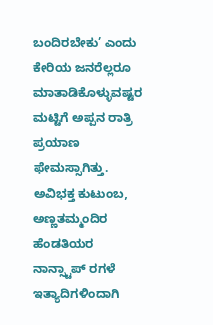ಬಂದಿರಬೇಕು’ ಎಂದು ಕೇರಿಯ ಜನರೆಲ್ಲರೂ ಮಾತಾಡಿಕೊಳ್ಳುವಷ್ಟರ ಮಟ್ಟಿಗೆ ಅಪ್ಪನ ರಾತ್ರಿ ಪ್ರಯಾಣ ಫೇಮಸ್ಸಾಗಿತ್ತು. ಅವಿಭಕ್ತ ಕುಟುಂಬ, ಅಣ್ಣತಮ್ಮಂದಿರ ಹೆಂಡತಿಯರ ನಾನ್ಸ್ಟಾಪ್ ರಗಳೆ ಇತ್ಯಾದಿಗಳಿಂದಾಗಿ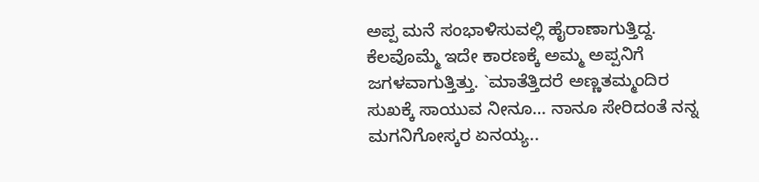ಅಪ್ಪ ಮನೆ ಸಂಭಾಳಿಸುವಲ್ಲಿ ಹೈರಾಣಾಗುತ್ತಿದ್ದ. ಕೆಲವೊಮ್ಮೆ ಇದೇ ಕಾರಣಕ್ಕೆ ಅಮ್ಮ ಅಪ್ಪನಿಗೆ ಜಗಳವಾಗುತ್ತಿತ್ತು. `ಮಾತೆತ್ತಿದರೆ ಅಣ್ಣತಮ್ಮಂದಿರ ಸುಖಕ್ಕೆ ಸಾಯುವ ನೀನೂ… ನಾನೂ ಸೇರಿದಂತೆ ನನ್ನ ಮಗನಿಗೋಸ್ಕರ ಏನಯ್ಯ..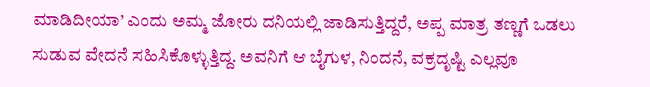ಮಾಡಿದೀಯಾ’ ಎಂದು ಅಮ್ಮ ಜೋರು ದನಿಯಲ್ಲಿ ಜಾಡಿಸುತ್ತಿದ್ದರೆ, ಅಪ್ಪ ಮಾತ್ರ ತಣ್ಣಗೆ ಒಡಲು ಸುಡುವ ವೇದನೆ ಸಹಿಸಿಕೊಳ್ಳುತ್ತಿದ್ದ. ಅವನಿಗೆ ಆ ಬೈಗುಳ, ನಿಂದನೆ, ವಕ್ರದೃಷ್ಟಿ ಎಲ್ಲವೂ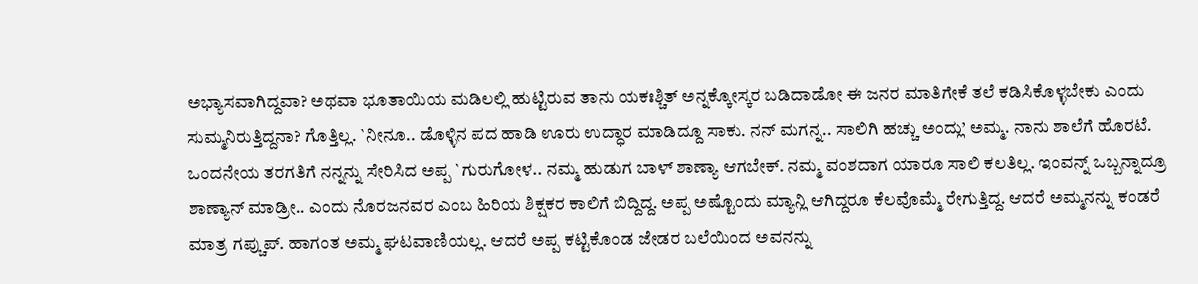ಅಭ್ಯಾಸವಾಗಿದ್ದವಾ? ಅಥವಾ ಭೂತಾಯಿಯ ಮಡಿಲಲ್ಲಿ ಹುಟ್ಟಿರುವ ತಾನು ಯಕಃಶ್ಚಿತ್ ಅನ್ನಕ್ಕೋಸ್ಕರ ಬಡಿದಾಡೋ ಈ ಜನರ ಮಾತಿಗೇಕೆ ತಲೆ ಕಡಿಸಿಕೊಳ್ಳಬೇಕು ಎಂದು ಸುಮ್ಮನಿರುತ್ತಿದ್ದನಾ? ಗೊತ್ತಿಲ್ಲ. `ನೀನೂ.. ಡೊಳ್ಳಿನ ಪದ ಹಾಡಿ ಊರು ಉದ್ಧಾರ ಮಾಡಿದ್ದೂ ಸಾಕು. ನನ್ ಮಗನ್ನ.. ಸಾಲಿಗಿ ಹಚ್ಚು ಅಂದ್ಲು’ ಅಮ್ಮ. ನಾನು ಶಾಲೆಗೆ ಹೊರಟೆ. ಒಂದನೇಯ ತರಗತಿಗೆ ನನ್ನನ್ನು ಸೇರಿಸಿದ ಅಪ್ಪ `ಗುರುಗೋಳ.. ನಮ್ಮ ಹುಡುಗ ಬಾಳ್ ಶಾಣ್ಯಾ ಆಗಬೇಕ್. ನಮ್ಮ ವಂಶದಾಗ ಯಾರೂ ಸಾಲಿ ಕಲತಿಲ್ಲ. ಇಂವನ್ನ್ ಒಬ್ಬನ್ನಾದ್ರೂ ಶಾಣ್ಯಾನ್ ಮಾಡ್ರೀ.. ಎಂದು ನೊರಜನವರ ಎಂಬ ಹಿರಿಯ ಶಿಕ್ಷಕರ ಕಾಲಿಗೆ ಬಿದ್ದಿದ್ದ. ಅಪ್ಪ ಅಷ್ಟೊಂದು ಮ್ಯಾನ್ಲಿ ಆಗಿದ್ದರೂ ಕೆಲವೊಮ್ಮೆ ರೇಗುತ್ತಿದ್ದ. ಆದರೆ ಅಮ್ಮನನ್ನು ಕಂಡರೆ ಮಾತ್ರ ಗಪ್ಚುಪ್. ಹಾಗಂತ ಅಮ್ಮ ಘಟವಾಣಿಯಲ್ಲ. ಆದರೆ ಅಪ್ಪ ಕಟ್ಟಿಕೊಂಡ ಜೇಡರ ಬಲೆಯಿಂದ ಅವನನ್ನು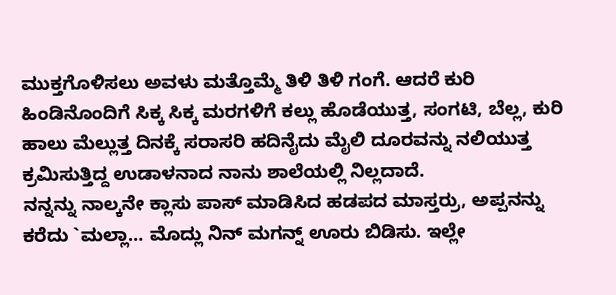ಮುಕ್ತಗೊಳಿಸಲು ಅವಳು ಮತ್ತೊಮ್ಮೆ ತಿಳಿ ತಿಳಿ ಗಂಗೆ. ಆದರೆ ಕುರಿ ಹಿಂಡಿನೊಂದಿಗೆ ಸಿಕ್ಕ ಸಿಕ್ಕ ಮರಗಳಿಗೆ ಕಲ್ಲು ಹೊಡೆಯುತ್ತ, ಸಂಗಟಿ, ಬೆಲ್ಲ, ಕುರಿ ಹಾಲು ಮೆಲ್ಲುತ್ತ ದಿನಕ್ಕೆ ಸರಾಸರಿ ಹದಿನೈದು ಮೈಲಿ ದೂರವನ್ನು ನಲಿಯುತ್ತ ಕ್ರಮಿಸುತ್ತಿದ್ದ ಉಡಾಳನಾದ ನಾನು ಶಾಲೆಯಲ್ಲಿ ನಿಲ್ಲದಾದೆ.
ನನ್ನನ್ನು ನಾಲ್ಕನೇ ಕ್ಲಾಸು ಪಾಸ್ ಮಾಡಿಸಿದ ಹಡಪದ ಮಾಸ್ತರ್ರು, ಅಪ್ಪನನ್ನು ಕರೆದು `ಮಲ್ಲಾ… ಮೊದ್ಲು ನಿನ್ ಮಗನ್ನ್ ಊರು ಬಿಡಿಸು. ಇಲ್ಲೇ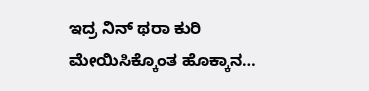ಇದ್ರ ನಿನ್ ಥರಾ ಕುರಿ ಮೇಯಿಸಿಕ್ಕೊಂತ ಹೊಕ್ಕಾನ…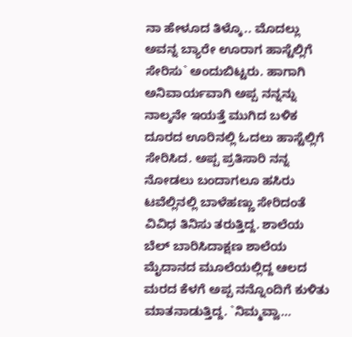ನಾ ಹೇಳೂದ ತಿಳ್ಕೊ.. ಮೊದಲ್ಲು ಅವನ್ನ ಬ್ಯಾರೇ ಊರಾಗ ಹಾಸ್ಟೆಲ್ಲಿಗೆ ಸೇರಿಸು` ಅಂದುಬಿಟ್ಟರು. ಹಾಗಾಗಿ ಅನಿವಾರ್ಯವಾಗಿ ಅಪ್ಪ ನನ್ನನ್ನು ನಾಲ್ಕನೇ ಇಯತ್ತೆ ಮುಗಿದ ಬಳಿಕ ದೂರದ ಊರಿನಲ್ಲಿ ಓದಲು ಹಾಸ್ಟೆಲ್ಲಿಗೆ ಸೇರಿಸಿದ. ಅಪ್ಪ ಪ್ರತಿಸಾರಿ ನನ್ನ ನೋಡಲು ಬಂದಾಗಲೂ ಹಸಿರು ಟವೆಲ್ಲಿನಲ್ಲಿ ಬಾಳೆಹಣ್ಣು ಸೇರಿದಂತೆ ವಿವಿಧ ತಿನಿಸು ತರುತ್ತಿದ್ದ. ಶಾಲೆಯ ಬೆಲ್ ಬಾರಿಸಿದಾಕ್ಷಣ ಶಾಲೆಯ ಮೈದಾನದ ಮೂಲೆಯಲ್ಲಿದ್ದ ಆಲದ ಮರದ ಕೆಳಗೆ ಅಪ್ಪ ನನ್ನೊಂದಿಗೆ ಕುಳಿತು ಮಾತನಾಡುತ್ತಿದ್ದ. `ನಿಮ್ಮವ್ವಾ…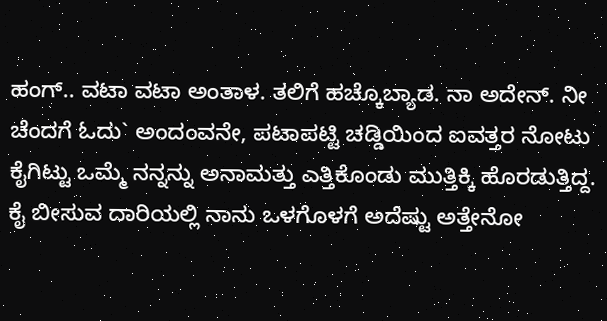ಹಂಗ್.. ವಟಾ ವಟಾ ಅಂತಾಳ. ತಲಿಗೆ ಹಚ್ಕೊಬ್ಯಾಡ. ನಾ ಅದೇನ್. ನೀ ಚೆಂದಗೆ ಓದು` ಅಂದಂವನೇ, ಪಟಾಪಟ್ಟಿ ಚಡ್ಡಿಯಿಂದ ಐವತ್ತರ ನೋಟು ಕೈಗಿಟ್ಟು ಒಮ್ಮೆ ನನ್ನನ್ನು ಅನಾಮತ್ತು ಎತ್ತಿಕೊಂಡು ಮುತ್ತಿಕ್ಕಿ ಹೊರಡುತ್ತಿದ್ದ. ಕೈ ಬೀಸುವ ದಾರಿಯಲ್ಲಿ ನಾನು ಒಳಗೊಳಗೆ ಅದೆಷ್ಟು ಅತ್ತೇನೋ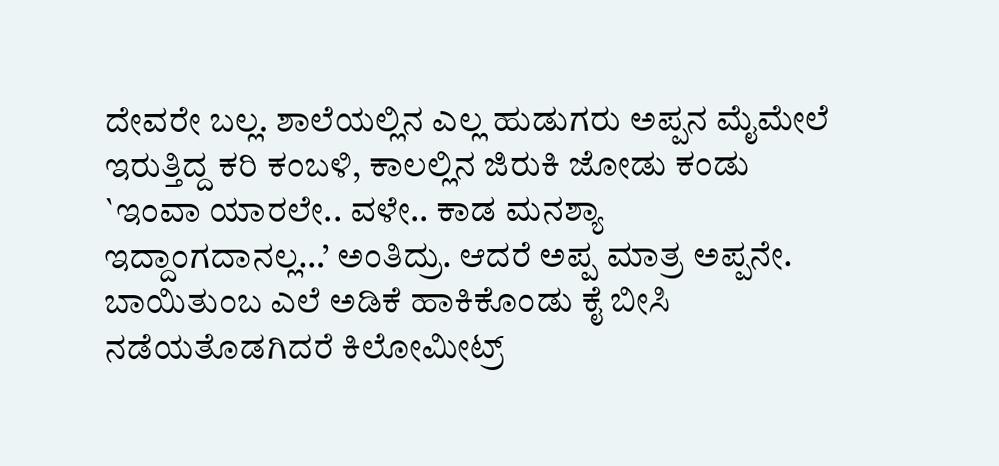ದೇವರೇ ಬಲ್ಲ. ಶಾಲೆಯಲ್ಲಿನ ಎಲ್ಲ ಹುಡುಗರು ಅಪ್ಪನ ಮೈಮೇಲೆ ಇರುತ್ತಿದ್ದ ಕರಿ ಕಂಬಳಿ, ಕಾಲಲ್ಲಿನ ಜಿರುಕಿ ಜೋಡು ಕಂಡು `ಇಂವಾ ಯಾರಲೇ.. ವಳೇ.. ಕಾಡ ಮನಶ್ಯಾ ಇದ್ದಾಂಗದಾನಲ್ಲ…’ ಅಂತಿದ್ರು. ಆದರೆ ಅಪ್ಪ ಮಾತ್ರ ಅಪ್ಪನೇ. ಬಾಯಿತುಂಬ ಎಲೆ ಅಡಿಕೆ ಹಾಕಿಕೊಂಡು ಕೈ ಬೀಸಿ ನಡೆಯತೊಡಗಿದರೆ ಕಿಲೋಮೀಟ್ರ್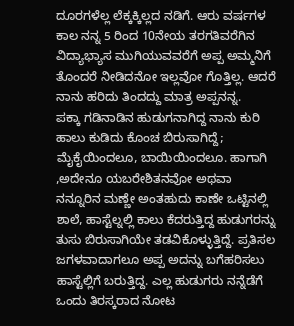ದೂರಗಳೆಲ್ಲ ಲೆಕ್ಕಕ್ಕಿಲ್ಲದ ನಡಿಗೆ. ಆರು ವರ್ಷಗಳ ಕಾಲ ನನ್ನ 5 ರಿಂದ 10ನೇಯ ತರಗತಿವರೆಗಿನ ವಿದ್ಯಾಭ್ಯಾಸ ಮುಗಿಯುವವರೆಗೆ ಅಪ್ಪ ಅಮ್ಮನಿಗೆ ತೊಂದರೆ ನೀಡಿದನೋ ಇಲ್ಲವೋ ಗೊತ್ತಿಲ್ಲ. ಆದರೆ ನಾನು ಹರಿದು ತಿಂದದ್ದು ಮಾತ್ರ ಅಪ್ಪನನ್ನ.
ಪಕ್ಕಾ ಗಡಿನಾಡಿನ ಹುಡುಗನಾಗಿದ್ದ ನಾನು ಕುರಿ ಹಾಲು ಕುಡಿದು ಕೊಂಚ ಬಿರುಸಾಗಿದ್ದೆ; ಮೈಕೈಯಿಂದಲೂ, ಬಾಯಿಯಿಂದಲೂ. ಹಾಗಾಗಿ ,ಅದೇನೂ ಯಬರೇಶಿತನವೋ ಅಥವಾ ನನ್ನೂರಿನ ಮಣ್ಣೇ ಅಂತಹುದು ಕಾಣೇ ಒಟ್ಟಿನಲ್ಲಿ ಶಾಲೆ, ಹಾಸ್ಟೆಲ್ನಲ್ಲಿ ಕಾಲು ಕೆದರುತ್ತಿದ್ದ ಹುಡುಗರನ್ನು ತುಸು ಬಿರುಸಾಗಿಯೇ ತಡವಿಕೊಳ್ಳುತ್ತಿದ್ದೆ. ಪ್ರತಿಸಲ ಜಗಳವಾದಾಗಲೂ ಅಪ್ಪ ಅದನ್ನು ಬಗೆಹರಿಸಲು ಹಾಸ್ಟೆಲ್ಲಿಗೆ ಬರುತ್ತಿದ್ದ. ಎಲ್ಲ ಹುಡುಗರು ನನ್ನೆಡೆಗೆ ಒಂದು ತಿರಸ್ಕರಾದ ನೋಟ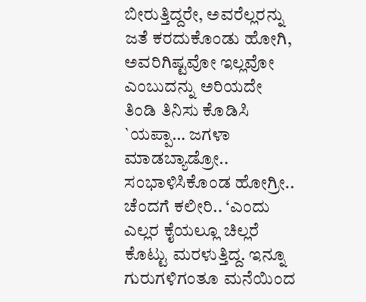ಬೀರುತ್ತಿದ್ದರೇ, ಅವರೆಲ್ಲರನ್ನು ಜತೆ ಕರದುಕೊಂಡು ಹೋಗಿ, ಅವರಿಗಿಷ್ಟವೋ ಇಲ್ಲವೋ ಎಂಬುದನ್ನು ಅರಿಯದೇ ತಿಂಡಿ ತಿನಿಸು ಕೊಡಿಸಿ `ಯಪ್ಪಾ… ಜಗಳಾ ಮಾಡಬ್ಯಾಡ್ರೋ.. ಸಂಭಾಳಿಸಿಕೊಂಡ ಹೋಗ್ರೀ.. ಚೆಂದಗೆ ಕಲೀರಿ.. ‘ಎಂದು ಎಲ್ಲರ ಕೈಯಲ್ಲೂ ಚಿಲ್ಲರೆ ಕೊಟ್ಟು ಮರಳುತ್ತಿದ್ದ. ಇನ್ನೂ ಗುರುಗಳಿಗಂತೂ ಮನೆಯಿಂದ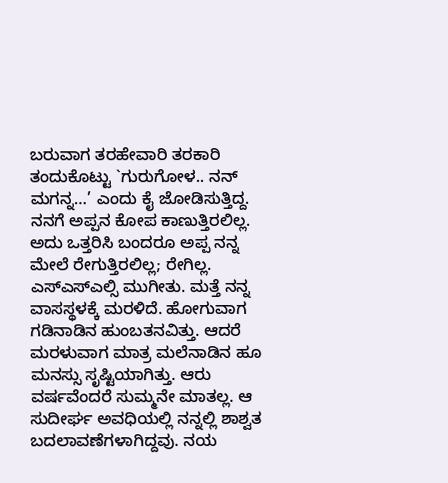ಬರುವಾಗ ತರಹೇವಾರಿ ತರಕಾರಿ ತಂದುಕೊಟ್ಟು `ಗುರುಗೋಳ.. ನನ್ ಮಗನ್ನ…’ ಎಂದು ಕೈ ಜೋಡಿಸುತ್ತಿದ್ದ. ನನಗೆ ಅಪ್ಪನ ಕೋಪ ಕಾಣುತ್ತಿರಲಿಲ್ಲ. ಅದು ಒತ್ತರಿಸಿ ಬಂದರೂ ಅಪ್ಪ ನನ್ನ ಮೇಲೆ ರೇಗುತ್ತಿರಲಿಲ್ಲ; ರೇಗಿಲ್ಲ. ಎಸ್ಎಸ್ಎಲ್ಸಿ ಮುಗೀತು. ಮತ್ತೆ ನನ್ನ ವಾಸಸ್ಥಳಕ್ಕೆ ಮರಳಿದೆ. ಹೋಗುವಾಗ ಗಡಿನಾಡಿನ ಹುಂಬತನವಿತ್ತು. ಆದರೆ ಮರಳುವಾಗ ಮಾತ್ರ ಮಲೆನಾಡಿನ ಹೂ ಮನಸ್ಸು ಸೃಷ್ಟಿಯಾಗಿತ್ತು. ಆರು ವರ್ಷವೆಂದರೆ ಸುಮ್ಮನೇ ಮಾತಲ್ಲ. ಆ ಸುದೀರ್ಘ ಅವಧಿಯಲ್ಲಿ ನನ್ನಲ್ಲಿ ಶಾಶ್ವತ ಬದಲಾವಣೆಗಳಾಗಿದ್ದವು. ನಯ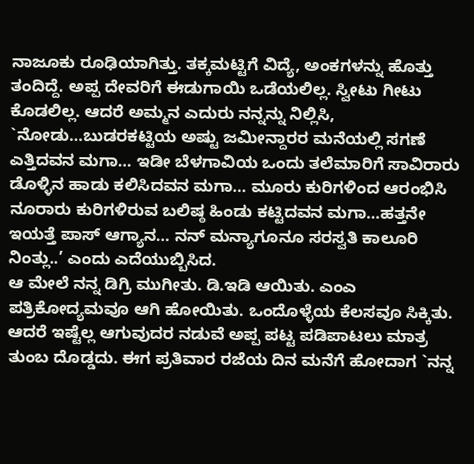ನಾಜೂಕು ರೂಢಿಯಾಗಿತ್ತು. ತಕ್ಕಮಟ್ಟಿಗೆ ವಿದ್ಯೆ, ಅಂಕಗಳನ್ನು ಹೊತ್ತು ತಂದಿದ್ದೆ. ಅಪ್ಪ ದೇವರಿಗೆ ಈಡುಗಾಯಿ ಒಡೆಯಲಿಲ್ಲ. ಸ್ವೀಟು ಗೀಟು ಕೊಡಲಿಲ್ಲ. ಆದರೆ ಅಮ್ಮನ ಎದುರು ನನ್ನನ್ನು ನಿಲ್ಲಿಸಿ, `ನೋಡು…ಬುಡರಕಟ್ಟಿಯ ಅಷ್ಟು ಜಮೀನ್ದಾರರ ಮನೆಯಲ್ಲಿ ಸಗಣೆ ಎತ್ತಿದವನ ಮಗಾ… ಇಡೀ ಬೆಳಗಾವಿಯ ಒಂದು ತಲೆಮಾರಿಗೆ ಸಾವಿರಾರು ಡೊಳ್ಳಿನ ಹಾಡು ಕಲಿಸಿದವನ ಮಗಾ… ಮೂರು ಕುರಿಗಳಿಂದ ಆರಂಭಿಸಿ ನೂರಾರು ಕುರಿಗಳಿರುವ ಬಲಿಷ್ಠ ಹಿಂಡು ಕಟ್ಟಿದವನ ಮಗಾ…ಹತ್ತನೇ ಇಯತ್ತೆ ಪಾಸ್ ಆಗ್ಯಾನ… ನನ್ ಮನ್ಯಾಗೂನೂ ಸರಸ್ವತಿ ಕಾಲೂರಿ ನಿಂತ್ಲು..’ ಎಂದು ಎದೆಯುಬ್ಬಿಸಿದ.
ಆ ಮೇಲೆ ನನ್ನ ಡಿಗ್ರಿ ಮುಗೀತು. ಡಿ.ಇಡಿ ಆಯಿತು. ಎಂಎ ಪತ್ರಿಕೋದ್ಯಮವೂ ಆಗಿ ಹೋಯಿತು. ಒಂದೊಳ್ಳೆಯ ಕೆಲಸವೂ ಸಿಕ್ಕಿತು. ಆದರೆ ಇಷ್ಟೆಲ್ಲ ಆಗುವುದರ ನಡುವೆ ಅಪ್ಪ ಪಟ್ಟ ಪಡಿಪಾಟಲು ಮಾತ್ರ ತುಂಬ ದೊಡ್ಡದು. ಈಗ ಪ್ರತಿವಾರ ರಜೆಯ ದಿನ ಮನೆಗೆ ಹೋದಾಗ `ನನ್ನ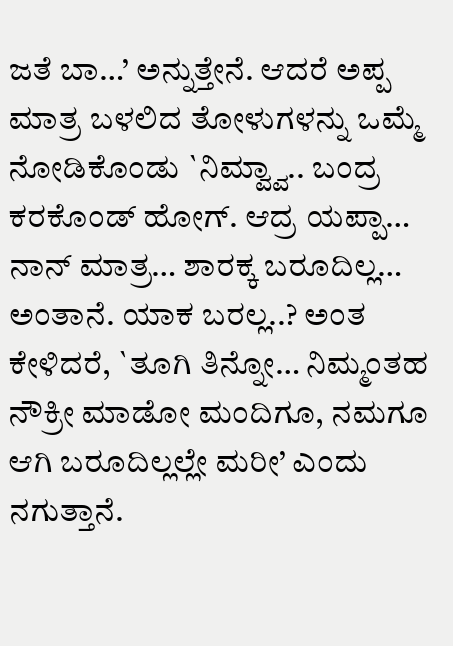ಜತೆ ಬಾ…’ ಅನ್ನುತ್ತೇನೆ. ಆದರೆ ಅಪ್ಪ ಮಾತ್ರ ಬಳಲಿದ ತೋಳುಗಳನ್ನು ಒಮ್ಮೆ ನೋಡಿಕೊಂಡು `ನಿಮ್ವ್ವಾ.. ಬಂದ್ರ ಕರಕೊಂಡ್ ಹೋಗ್. ಆದ್ರ ಯಪ್ಪಾ… ನಾನ್ ಮಾತ್ರ… ಶಾರಕ್ಕ ಬರೂದಿಲ್ಲ… ಅಂತಾನೆ. ಯಾಕ ಬರಲ್ಲ..? ಅಂತ ಕೇಳಿದರೆ, `ತೂಗಿ ತಿನ್ನೋ… ನಿಮ್ಮಂತಹ ನೌಕ್ರೀ ಮಾಡೋ ಮಂದಿಗೂ, ನಮಗೂ ಆಗಿ ಬರೂದಿಲ್ಲಲ್ಲೇ ಮರೀ’ ಎಂದು ನಗುತ್ತಾನೆ.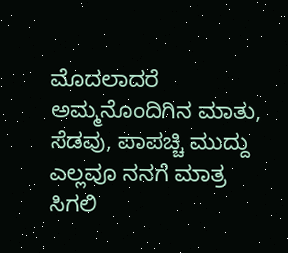ಮೊದಲಾದರೆ ಅಮ್ಮನೊಂದಿಗಿನ ಮಾತು, ಸೆಡವು, ಪಾಪಚ್ಚಿ ಮುದ್ದು ಎಲ್ಲವೂ ನನಗೆ ಮಾತ್ರ ಸಿಗಲಿ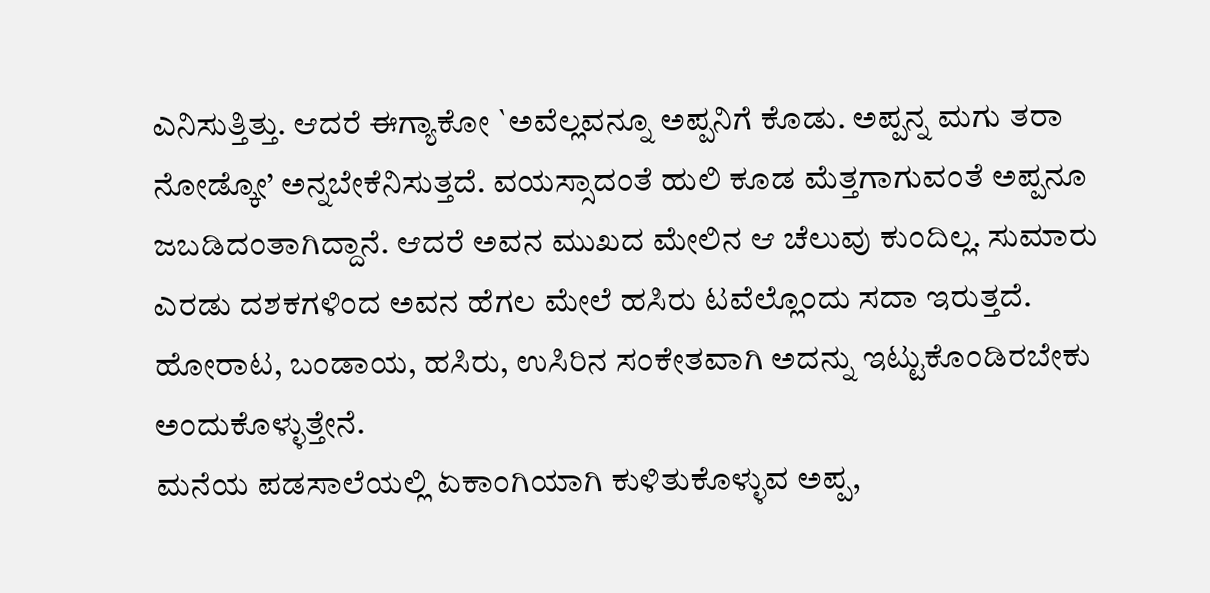ಎನಿಸುತ್ತಿತ್ತು. ಆದರೆ ಈಗ್ಯಾಕೋ `ಅವೆಲ್ಲವನ್ನೂ ಅಪ್ಪನಿಗೆ ಕೊಡು. ಅಪ್ಪನ್ನ ಮಗು ತರಾ ನೋಡ್ಕೋ’ ಅನ್ನಬೇಕೆನಿಸುತ್ತದೆ. ವಯಸ್ಸಾದಂತೆ ಹುಲಿ ಕೂಡ ಮೆತ್ತಗಾಗುವಂತೆ ಅಪ್ಪನೂ ಜಬಡಿದಂತಾಗಿದ್ದಾನೆ. ಆದರೆ ಅವನ ಮುಖದ ಮೇಲಿನ ಆ ಚೆಲುವು ಕುಂದಿಲ್ಲ. ಸುಮಾರು ಎರಡು ದಶಕಗಳಿಂದ ಅವನ ಹೆಗಲ ಮೇಲೆ ಹಸಿರು ಟವೆಲ್ಲೊಂದು ಸದಾ ಇರುತ್ತದೆ. ಹೋರಾಟ, ಬಂಡಾಯ, ಹಸಿರು, ಉಸಿರಿನ ಸಂಕೇತವಾಗಿ ಅದನ್ನು ಇಟ್ಟುಕೊಂಡಿರಬೇಕು ಅಂದುಕೊಳ್ಳುತ್ತೇನೆ.
ಮನೆಯ ಪಡಸಾಲೆಯಲ್ಲಿ ಏಕಾಂಗಿಯಾಗಿ ಕುಳಿತುಕೊಳ್ಳುವ ಅಪ್ಪ,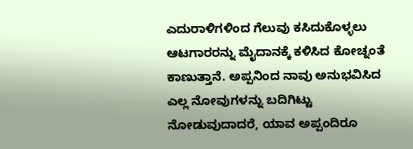ಎದುರಾಳಿಗಳಿಂದ ಗೆಲುವು ಕಸಿದುಕೊಳ್ಳಲು ಆಟಗಾರರನ್ನು ಮೈದಾನಕ್ಕೆ ಕಳಿಸಿದ ಕೋಚ್ನಂತೆ ಕಾಣುತ್ತಾನೆ. ಅಪ್ಪನಿಂದ ನಾವು ಅನುಭವಿಸಿದ ಎಲ್ಲ ನೋವುಗಳನ್ನು ಬದಿಗಿಟ್ಟು ನೋಡುವುದಾದರೆ, ಯಾವ ಅಪ್ಪಂದಿರೂ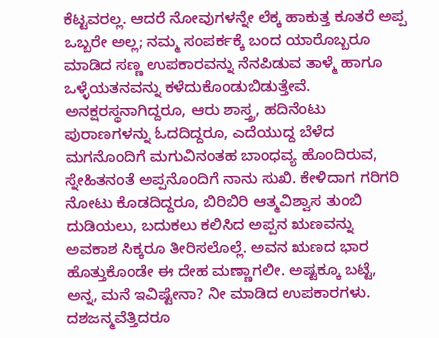ಕೆಟ್ಟವರಲ್ಲ. ಆದರೆ ನೋವುಗಳನ್ನೇ ಲೆಕ್ಕ ಹಾಕುತ್ತ ಕೂತರೆ ಅಪ್ಪ ಒಬ್ಬರೇ ಅಲ್ಲ; ನಮ್ಮ ಸಂಪರ್ಕಕ್ಕೆ ಬಂದ ಯಾರೊಬ್ಬರೂ ಮಾಡಿದ ಸಣ್ಣ ಉಪಕಾರವನ್ನು ನೆನಪಿಡುವ ತಾಳ್ಮೆ ಹಾಗೂ ಒಳ್ಳೆಯತನವನ್ನು ಕಳೆದುಕೊಂಡುಬಿಡುತ್ತೇವೆ. ಅನಕ್ಷರಸ್ಥನಾಗಿದ್ದರೂ, ಆರು ಶಾಸ್ತ್ರ, ಹದಿನೆಂಟು ಪುರಾಣಗಳನ್ನು ಓದದಿದ್ದರೂ, ಎದೆಯುದ್ದ ಬೆಳೆದ ಮಗನೊಂದಿಗೆ ಮಗುವಿನಂತಹ ಬಾಂಧವ್ಯ ಹೊಂದಿರುವ, ಸ್ನೇಹಿತನಂತೆ ಅಪ್ಪನೊಂದಿಗೆ ನಾನು ಸುಖಿ. ಕೇಳಿದಾಗ ಗರಿಗರಿ ನೋಟು ಕೊಡದಿದ್ದರೂ, ಬಿರಿಬಿರಿ ಆತ್ಮವಿಶ್ವಾಸ ತುಂಬಿ ದುಡಿಯಲು, ಬದುಕಲು ಕಲಿಸಿದ ಅಪ್ಪನ ಋಣವನ್ನು ಅವಕಾಶ ಸಿಕ್ಕರೂ ತೀರಿಸಲೊಲ್ಲೆ. ಅವನ ಋಣದ ಭಾರ ಹೊತ್ತುಕೊಂಡೇ ಈ ದೇಹ ಮಣ್ಣಾಗಲೀ. ಅಷ್ಟಕ್ಕೂ ಬಟ್ಟೆ, ಅನ್ನ, ಮನೆ ಇವಿಷ್ಟೇನಾ? ನೀ ಮಾಡಿದ ಉಪಕಾರಗಳು. ದಶಜನ್ಮವೆತ್ತಿದರೂ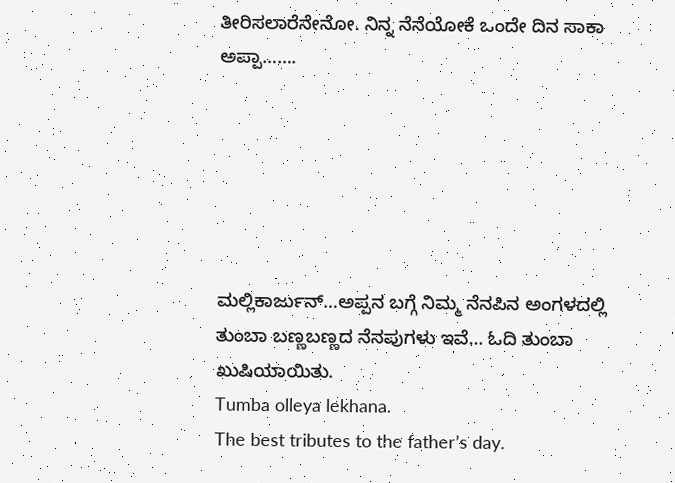ತೀರಿಸಲಾರೆನೇನೋ. ನಿನ್ನ ನೆನೆಯೋಕೆ ಒಂದೇ ದಿನ ಸಾಕಾ ಅಪ್ಪಾ…….






ಮಲ್ಲಿಕಾರ್ಜುನ್…ಅಪ್ಪನ ಬಗ್ಗೆ ನಿಮ್ಮ ನೆನಪಿನ ಅಂಗಳದಲ್ಲಿ ತುಂಬಾ ಬಣ್ಣಬಣ್ಣದ ನೆನಪುಗಳು ಇವೆ… ಓದಿ ತುಂಬಾ ಖುಷಿಯಾಯಿತು.
Tumba olleya lekhana.
The best tributes to the father’s day.